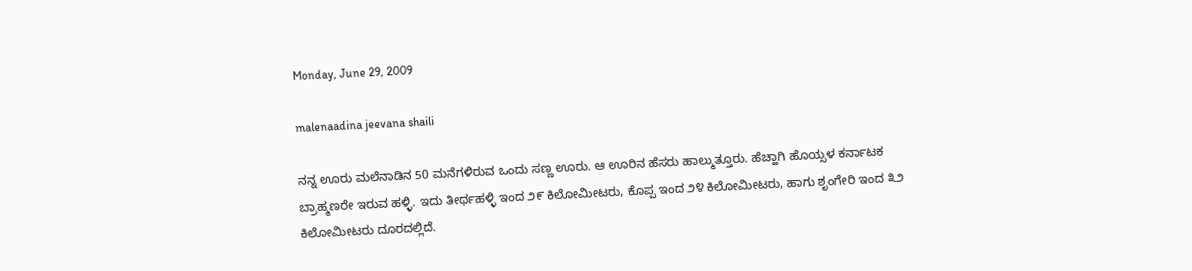Monday, June 29, 2009

malenaadina jeevana shaili

ನನ್ನ ಊರು ಮಲೆನಾಡಿನ 50 ಮನೆಗಳಿರುವ ಒಂದು ಸಣ್ಣ ಊರು. ಆ ಊರಿನ ಹೆಸರು ಹಾಲ್ಮುತ್ತೂರು. ಹೆಚ್ಹಾಗಿ ಹೊಯ್ಸಳ ಕರ್ನಾಟಕ ಬ್ರಾಹ್ಮಣರೇ ಇರುವ ಹಳ್ಳಿ. ಇದು ತೀರ್ಥಹಳ್ಳಿ ಇಂದ ೨೯ ಕಿಲೋಮೀಟರು, ಕೊಪ್ಪ ಇಂದ ೨೪ ಕಿಲೋಮೀಟರು, ಹಾಗು ಶೃಂಗೇರಿ ಇಂದ ೩೨ ಕಿಲೋಮೀಟರು ದೂರದಲ್ಲಿದೆ.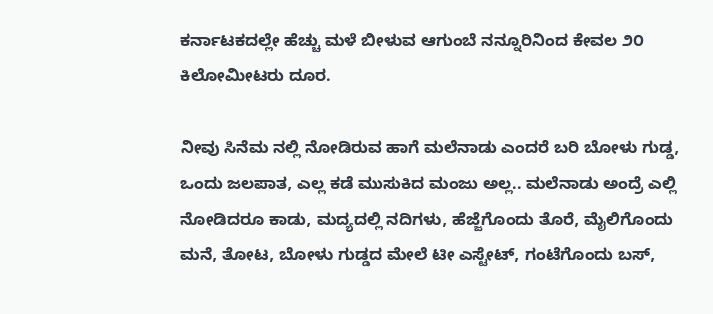ಕರ್ನಾಟಕದಲ್ಲೇ ಹೆಚ್ಚು ಮಳೆ ಬೀಳುವ ಆಗುಂಬೆ ನನ್ನೂರಿನಿಂದ ಕೇವಲ ೨೦ ಕಿಲೋಮೀಟರು ದೂರ.

ನೀವು ಸಿನೆಮ ನಲ್ಲಿ ನೋಡಿರುವ ಹಾಗೆ ಮಲೆನಾಡು ಎಂದರೆ ಬರಿ ಬೋಳು ಗುಡ್ಡ, ಒಂದು ಜಲಪಾತ, ಎಲ್ಲ ಕಡೆ ಮುಸುಕಿದ ಮಂಜು ಅಲ್ಲ.. ಮಲೆನಾಡು ಅಂದ್ರೆ ಎಲ್ಲಿ ನೋಡಿದರೂ ಕಾಡು, ಮದ್ಯದಲ್ಲಿ ನದಿಗಳು, ಹೆಜ್ಜೆಗೊಂದು ತೊರೆ, ಮೈಲಿಗೊಂದು ಮನೆ, ತೋಟ, ಬೋಳು ಗುಡ್ಡದ ಮೇಲೆ ಟೀ ಎಸ್ಟೇಟ್, ಗಂಟೆಗೊಂದು ಬಸ್,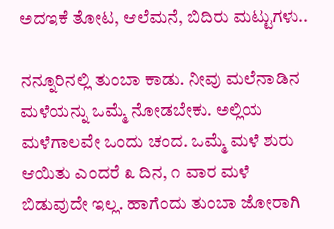ಅದಇಕೆ ತೋಟ, ಆಲೆಮನೆ, ಬಿದಿರು ಮಟ್ಟುಗಳು..

ನನ್ನೂರಿನಲ್ಲಿ ತುಂಬಾ ಕಾಡು. ನೀವು ಮಲೆನಾಡಿನ ಮಳೆಯನ್ನು ಒಮ್ಮೆ ನೋಡಬೇಕು. ಅಲ್ಲಿಯ ಮಳೆಗಾಲವೇ ಒಂದು ಚಂದ. ಒಮ್ಮೆ ಮಳೆ ಶುರು ಆಯಿತು ಎಂದರೆ ೩ ದಿನ, ೧ ವಾರ ಮಳೆ ಬಿಡುವುದೇ ಇಲ್ಲ. ಹಾಗೆಂದು ತುಂಬಾ ಜೋರಾಗಿ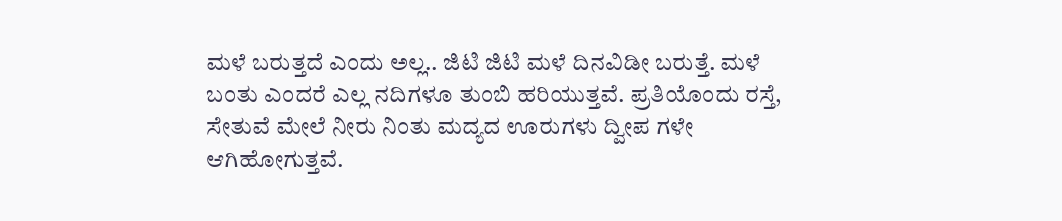ಮಳೆ ಬರುತ್ತದೆ ಎಂದು ಅಲ್ಲ.. ಜಿಟಿ ಜಿಟಿ ಮಳೆ ದಿನವಿಡೀ ಬರುತ್ತೆ. ಮಳೆ ಬಂತು ಎಂದರೆ ಎಲ್ಲ ನದಿಗಳೂ ತುಂಬಿ ಹರಿಯುತ್ತವೆ. ಪ್ರತಿಯೊಂದು ರಸ್ತೆ, ಸೇತುವೆ ಮೇಲೆ ನೀರು ನಿಂತು ಮದ್ಯದ ಊರುಗಳು ದ್ವೀಪ ಗಳೇ ಆಗಿಹೋಗುತ್ತವೆ.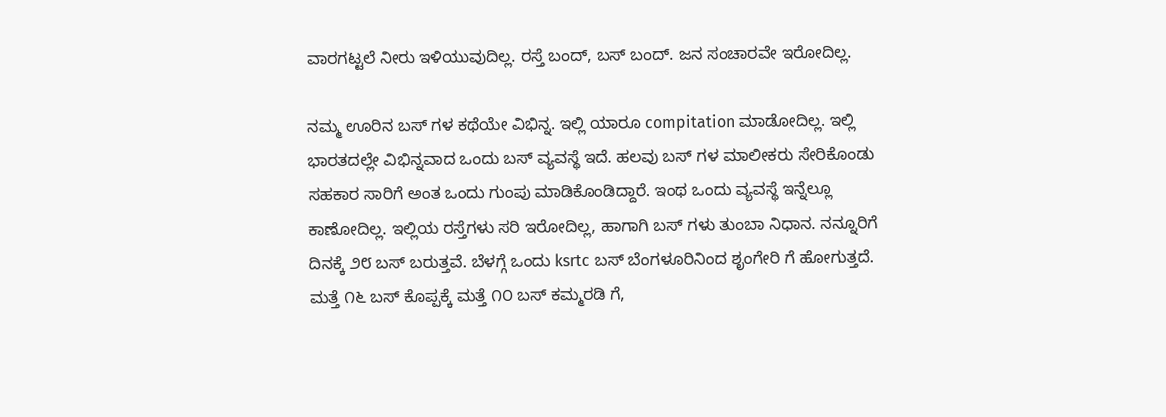ವಾರಗಟ್ಟಲೆ ನೀರು ಇಳಿಯುವುದಿಲ್ಲ. ರಸ್ತೆ ಬಂದ್, ಬಸ್ ಬಂದ್. ಜನ ಸಂಚಾರವೇ ಇರೋದಿಲ್ಲ.

ನಮ್ಮ ಊರಿನ ಬಸ್ ಗಳ ಕಥೆಯೇ ವಿಭಿನ್ನ. ಇಲ್ಲಿ ಯಾರೂ compitation ಮಾಡೋದಿಲ್ಲ. ಇಲ್ಲಿ ಭಾರತದಲ್ಲೇ ವಿಭಿನ್ನವಾದ ಒಂದು ಬಸ್ ವ್ಯವಸ್ಥೆ ಇದೆ. ಹಲವು ಬಸ್ ಗಳ ಮಾಲೀಕರು ಸೇರಿಕೊಂಡು ಸಹಕಾರ ಸಾರಿಗೆ ಅಂತ ಒಂದು ಗುಂಪು ಮಾಡಿಕೊಂಡಿದ್ದಾರೆ. ಇಂಥ ಒಂದು ವ್ಯವಸ್ಥೆ ಇನ್ನೆಲ್ಲೂ ಕಾಣೋದಿಲ್ಲ. ಇಲ್ಲಿಯ ರಸ್ತೆಗಳು ಸರಿ ಇರೋದಿಲ್ಲ, ಹಾಗಾಗಿ ಬಸ್ ಗಳು ತುಂಬಾ ನಿಧಾನ. ನನ್ನೂರಿಗೆ ದಿನಕ್ಕೆ ೨೮ ಬಸ್ ಬರುತ್ತವೆ. ಬೆಳಗ್ಗೆ ಒಂದು ksrtc ಬಸ್ ಬೆಂಗಳೂರಿನಿಂದ ಶೃಂಗೇರಿ ಗೆ ಹೋಗುತ್ತದೆ. ಮತ್ತೆ ೧೬ ಬಸ್ ಕೊಪ್ಪಕ್ಕೆ ಮತ್ತೆ ೧೦ ಬಸ್ ಕಮ್ಮರಡಿ ಗೆ,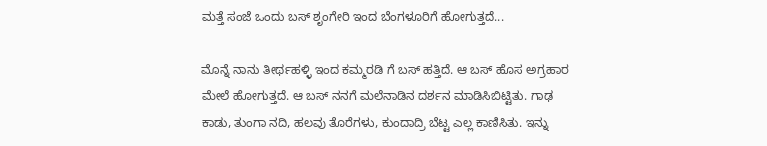ಮತ್ತೆ ಸಂಜೆ ಒಂದು ಬಸ್ ಶೃಂಗೇರಿ ಇಂದ ಬೆಂಗಳೂರಿಗೆ ಹೋಗುತ್ತದೆ...

ಮೊನ್ನೆ ನಾನು ತೀರ್ಥಹಳ್ಳಿ ಇಂದ ಕಮ್ಮರಡಿ ಗೆ ಬಸ್ ಹತ್ತಿದೆ. ಆ ಬಸ್ ಹೊಸ ಅಗ್ರಹಾರ ಮೇಲೆ ಹೋಗುತ್ತದೆ. ಆ ಬಸ್ ನನಗೆ ಮಲೆನಾಡಿನ ದರ್ಶನ ಮಾಡಿಸಿಬಿಟ್ಟಿತು. ಗಾಢ ಕಾಡು, ತುಂಗಾ ನದಿ, ಹಲವು ತೊರೆಗಳು, ಕುಂದಾದ್ರಿ ಬೆಟ್ಟ ಎಲ್ಲ ಕಾಣಿಸಿತು. ಇನ್ನು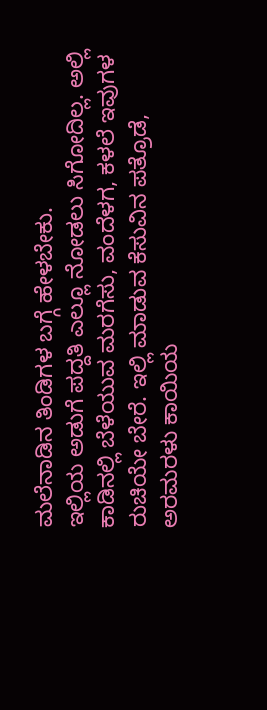ಮಲೆನಾಡಿನ ತಿಂಡಿಗಳ ಬಗ್ಗೆ ಹೇಳಬೇಕು.
ಇಲ್ಲಿಯ ಅಡುಗೆ ಪದ್ದತಿ ಎಲ್ಲೂ ನೋಡಲು ಸಿಗೋದಿಲ್ಲ. ಅಲ್ಲಿ ಕಾಡಿನಲ್ಲಿ ಬೆಳೆಯುವ ಮರಗೆಸು, ವಂದೆಳಗ, ಕಳಲೆ ಇವುಗಳ ರುಚಿಯೇ ಬೇರೆ. ಇಲ್ಲಿ ಮಾಡುವ ಕೆಸುವಿನ ಪತ್ರೊಡೆ, ಅರಮರಳು ಕಾಯಿಯ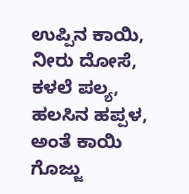ಉಪ್ಪಿನ ಕಾಯಿ, ನೀರು ದೋಸೆ, ಕಳಲೆ ಪಲ್ಯ, ಹಲಸಿನ ಹಪ್ಪಳ, ಅಂತೆ ಕಾಯಿ ಗೊಜ್ಜು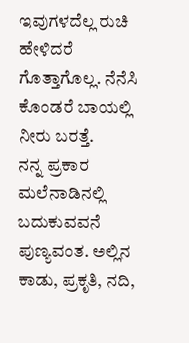ಇವುಗಳದೆಲ್ಲ ರುಚಿ ಹೇಳಿದರೆ ಗೊತ್ತಾಗೊಲ್ಲ. ನೆನೆಸಿ ಕೊಂಡರೆ ಬಾಯಲ್ಲಿ ನೀರು ಬರತ್ತೆ.
ನನ್ನ ಪ್ರಕಾರ ಮಲೆನಾಡಿನಲ್ಲಿ ಬದುಕುವವನೆ ಪುಣ್ಯವಂತ. ಅಲ್ಲಿನ ಕಾಡು, ಪ್ರಕೃತಿ, ನದಿ,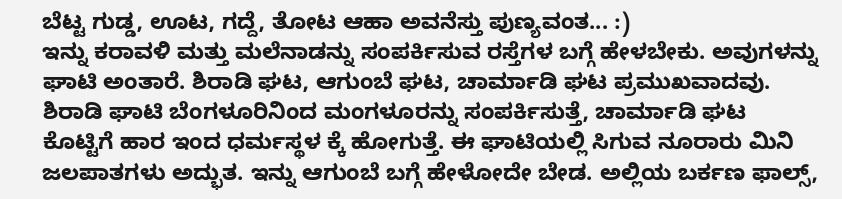ಬೆಟ್ಟ ಗುಡ್ಡ, ಊಟ, ಗದ್ದೆ, ತೋಟ ಆಹಾ ಅವನೆಸ್ತು ಪುಣ್ಯವಂತ... :)
ಇನ್ನು ಕರಾವಳಿ ಮತ್ತು ಮಲೆನಾಡನ್ನು ಸಂಪರ್ಕಿಸುವ ರಸ್ತೆಗಳ ಬಗ್ಗೆ ಹೇಳಬೇಕು. ಅವುಗಳನ್ನು ಘಾಟಿ ಅಂತಾರೆ. ಶಿರಾಡಿ ಘಟ, ಆಗುಂಬೆ ಘಟ, ಚಾರ್ಮಾಡಿ ಘಟ ಪ್ರಮುಖವಾದವು. ಶಿರಾಡಿ ಘಾಟಿ ಬೆಂಗಳೂರಿನಿಂದ ಮಂಗಳೂರನ್ನು ಸಂಪರ್ಕಿಸುತ್ತೆ, ಚಾರ್ಮಾಡಿ ಘಟ ಕೊಟ್ಟಿಗೆ ಹಾರ ಇಂದ ಧರ್ಮಸ್ಥಳ ಕ್ಕೆ ಹೋಗುತ್ತೆ. ಈ ಘಾಟಿಯಲ್ಲಿ ಸಿಗುವ ನೂರಾರು ಮಿನಿ ಜಲಪಾತಗಳು ಅದ್ಭುತ. ಇನ್ನು ಆಗುಂಬೆ ಬಗ್ಗೆ ಹೇಳೋದೇ ಬೇಡ. ಅಲ್ಲಿಯ ಬರ್ಕಣ ಫಾಲ್ಸ್,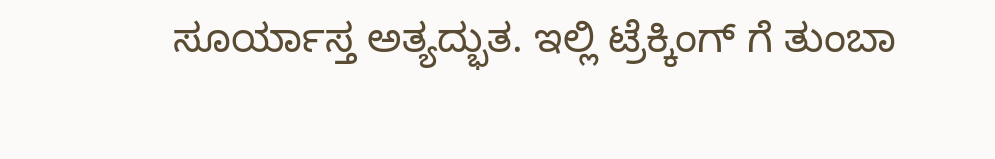ಸೂರ್ಯಾಸ್ತ ಅತ್ಯದ್ಭುತ. ಇಲ್ಲಿ ಟ್ರೆಕ್ಕಿಂಗ್ ಗೆ ತುಂಬಾ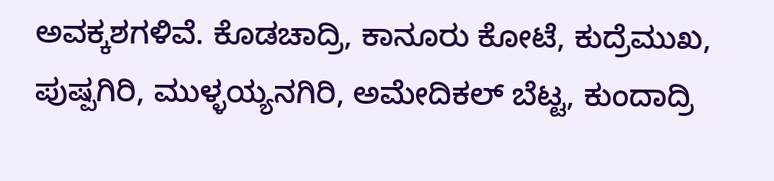ಅವಕ್ಕಶಗಳಿವೆ. ಕೊಡಚಾದ್ರಿ, ಕಾನೂರು ಕೋಟೆ, ಕುದ್ರೆಮುಖ, ಪುಷ್ಪಗಿರಿ, ಮುಳ್ಳಯ್ಯನಗಿರಿ, ಅಮೇದಿಕಲ್ ಬೆಟ್ಟ, ಕುಂದಾದ್ರಿ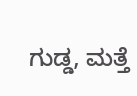ಗುಡ್ಡ, ಮತ್ತೆ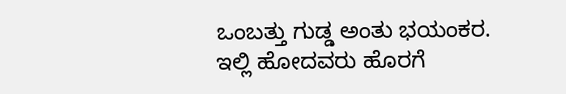ಒಂಬತ್ತು ಗುಡ್ಡ ಅಂತು ಭಯಂಕರ. ಇಲ್ಲಿ ಹೋದವರು ಹೊರಗೆ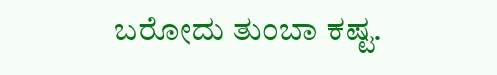ಬರೋದು ತುಂಬಾ ಕಷ್ಟ.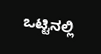ಒಟ್ಟಿನಲ್ಲಿ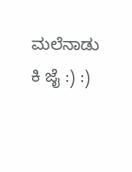ಮಲೆನಾಡು ಕಿ ಜೈ :) :)